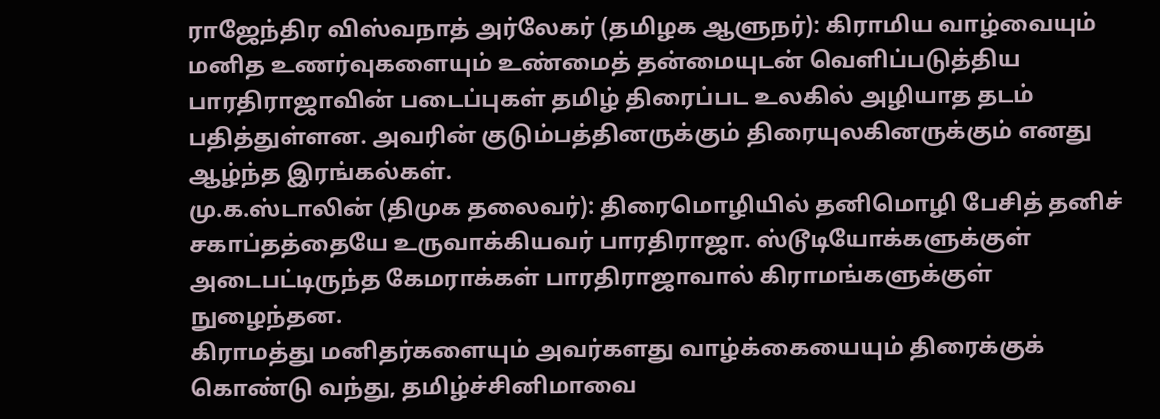ராஜேந்திர விஸ்வநாத் அர்லேகர் (தமிழக ஆளுநர்): கிராமிய வாழ்வையும் மனித உணர்வுகளையும் உண்மைத் தன்மையுடன் வெளிப்படுத்திய பாரதிராஜாவின் படைப்புகள் தமிழ் திரைப்பட உலகில் அழியாத தடம் பதித்துள்ளன. அவரின் குடும்பத்தினருக்கும் திரையுலகினருக்கும் எனது ஆழ்ந்த இரங்கல்கள்.
மு.க.ஸ்டாலின் (திமுக தலைவர்): திரைமொழியில் தனிமொழி பேசித் தனிச் சகாப்தத்தையே உருவாக்கியவர் பாரதிராஜா. ஸ்டூடியோக்களுக்குள் அடைபட்டிருந்த கேமராக்கள் பாரதிராஜாவால் கிராமங்களுக்குள் நுழைந்தன.
கிராமத்து மனிதர்களையும் அவர்களது வாழ்க்கையையும் திரைக்குக் கொண்டு வந்து, தமிழ்ச்சினிமாவை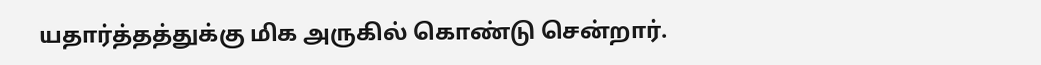யதார்த்தத்துக்கு மிக அருகில் கொண்டு சென்றார்.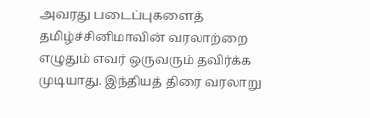அவரது படைப்புகளைத் தமிழ்ச்சினிமாவின் வரலாற்றை எழுதும் எவர் ஒருவரும் தவிர்க்க முடியாது. இந்தியத் திரை வரலாறு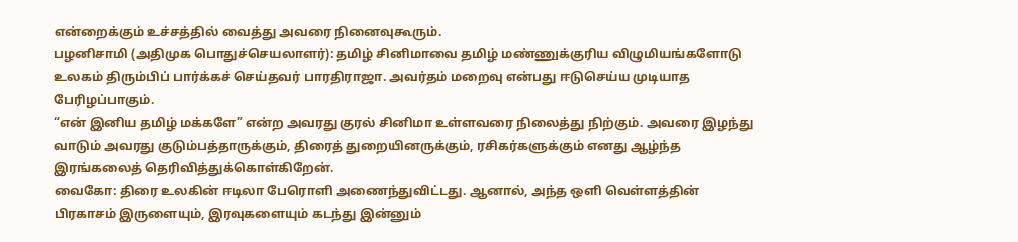என்றைக்கும் உச்சத்தில் வைத்து அவரை நினைவுகூரும்.
பழனிசாமி (அதிமுக பொதுச்செயலாளர்): தமிழ் சினிமாவை தமிழ் மண்ணுக்குரிய விழுமியங்களோடு உலகம் திரும்பிப் பார்க்கச் செய்தவர் பாரதிராஜா. அவர்தம் மறைவு என்பது ஈடுசெய்ய முடியாத பேரிழப்பாகும்.
“என் இனிய தமிழ் மக்களே” என்ற அவரது குரல் சினிமா உள்ளவரை நிலைத்து நிற்கும். அவரை இழந்து வாடும் அவரது குடும்பத்தாருக்கும், திரைத் துறையினருக்கும், ரசிகர்களுக்கும் எனது ஆழ்ந்த இரங்கலைத் தெரிவித்துக்கொள்கிறேன்.
வைகோ: திரை உலகின் ஈடிலா பேரொளி அணைந்துவிட்டது. ஆனால், அந்த ஒளி வெள்ளத்தின் பிரகாசம் இருளையும், இரவுகளையும் கடந்து இன்னும்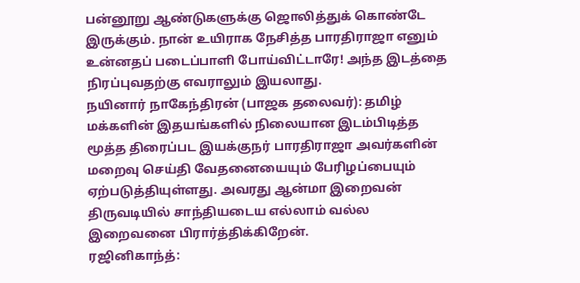பன்னூறு ஆண்டுகளுக்கு ஜொலித்துக் கொண்டே இருக்கும். நான் உயிராக நேசித்த பாரதிராஜா எனும் உன்னதப் படைப்பாளி போய்விட்டாரே! அந்த இடத்தை நிரப்புவதற்கு எவராலும் இயலாது.
நயினார் நாகேந்திரன் (பாஜக தலைவர்): தமிழ் மக்களின் இதயங்களில் நிலையான இடம்பிடித்த மூத்த திரைப்பட இயக்குநர் பாரதிராஜா அவர்களின் மறைவு செய்தி வேதனையையும் பேரிழப்பையும் ஏற்படுத்தியுள்ளது. அவரது ஆன்மா இறைவன் திருவடியில் சாந்தியடைய எல்லாம் வல்ல இறைவனை பிரார்த்திக்கிறேன்.
ரஜினிகாந்த்: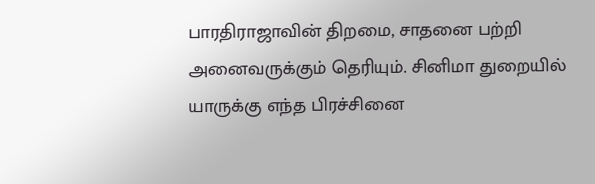பாரதிராஜாவின் திறமை, சாதனை பற்றி அனைவருக்கும் தெரியும். சினிமா துறையில் யாருக்கு எந்த பிரச்சினை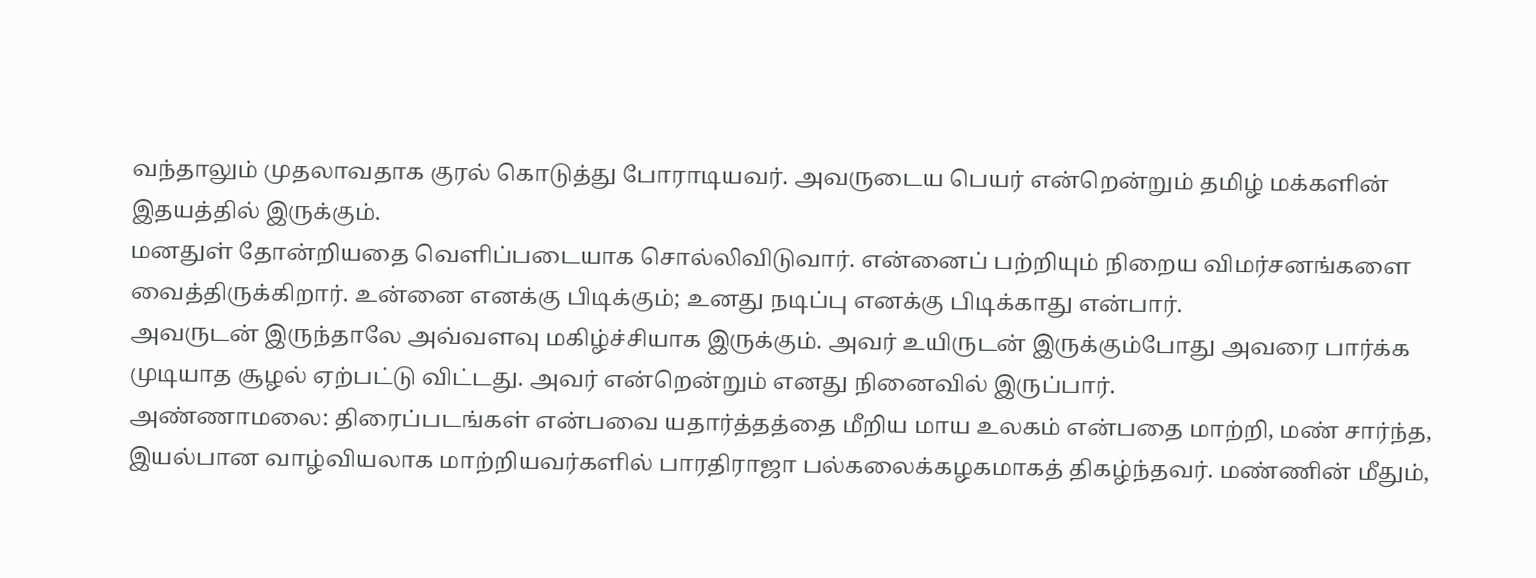வந்தாலும் முதலாவதாக குரல் கொடுத்து போராடியவர். அவருடைய பெயர் என்றென்றும் தமிழ் மக்களின் இதயத்தில் இருக்கும்.
மனதுள் தோன்றியதை வெளிப்படையாக சொல்லிவிடுவார். என்னைப் பற்றியும் நிறைய விமர்சனங்களை வைத்திருக்கிறார். உன்னை எனக்கு பிடிக்கும்; உனது நடிப்பு எனக்கு பிடிக்காது என்பார்.
அவருடன் இருந்தாலே அவ்வளவு மகிழ்ச்சியாக இருக்கும். அவர் உயிருடன் இருக்கும்போது அவரை பார்க்க முடியாத சூழல் ஏற்பட்டு விட்டது. அவர் என்றென்றும் எனது நினைவில் இருப்பார்.
அண்ணாமலை: திரைப்படங்கள் என்பவை யதார்த்தத்தை மீறிய மாய உலகம் என்பதை மாற்றி, மண் சார்ந்த, இயல்பான வாழ்வியலாக மாற்றியவர்களில் பாரதிராஜா பல்கலைக்கழகமாகத் திகழ்ந்தவர். மண்ணின் மீதும்,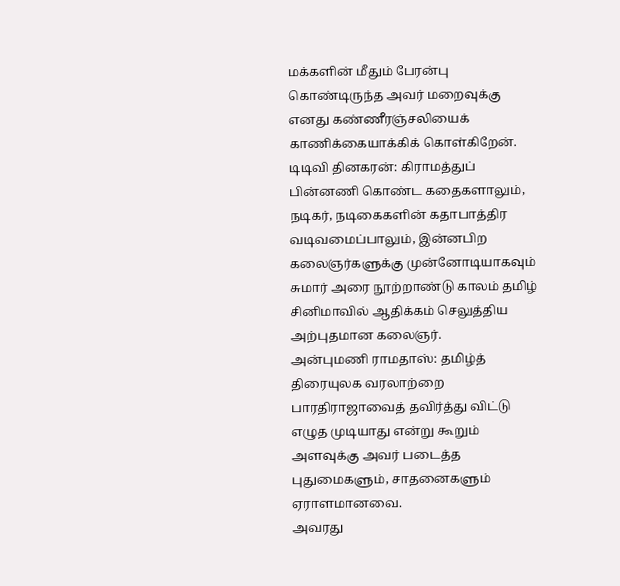மக்களின் மீதும் பேரன்பு கொண்டிருந்த அவர் மறைவுக்கு எனது கண்ணீரஞ்சலியைக் காணிக்கையாக்கிக் கொள்கிறேன்.
டிடிவி தினகரன்: கிராமத்துப் பின்னணி கொண்ட கதைகளாலும், நடிகர், நடிகைகளின் கதாபாத்திர வடிவமைப்பாலும், இன்னபிற கலைஞர்களுக்கு முன்னோடியாகவும் சுமார் அரை நூற்றாண்டு காலம் தமிழ் சினிமாவில் ஆதிக்கம் செலுத்திய அற்புதமான கலைஞர்.
அன்புமணி ராமதாஸ்: தமிழ்த் திரையுலக வரலாற்றை பாரதிராஜாவைத் தவிர்த்து விட்டு எழுத முடியாது என்று கூறும் அளவுக்கு அவர் படைத்த புதுமைகளும், சாதனைகளும் ஏராளமானவை.
அவரது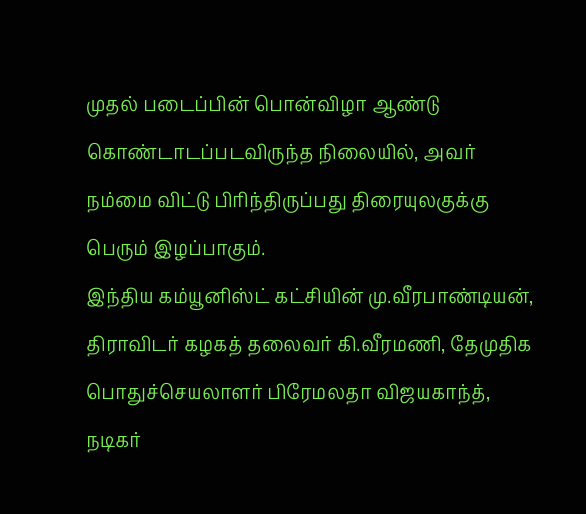முதல் படைப்பின் பொன்விழா ஆண்டு கொண்டாடப்படவிருந்த நிலையில், அவர் நம்மை விட்டு பிரிந்திருப்பது திரையுலகுக்கு பெரும் இழப்பாகும்.
இந்திய கம்யூனிஸ்ட் கட்சியின் மு.வீரபாண்டியன், திராவிடர் கழகத் தலைவர் கி.வீரமணி, தேமுதிக பொதுச்செயலாளர் பிரேமலதா விஜயகாந்த், நடிகர்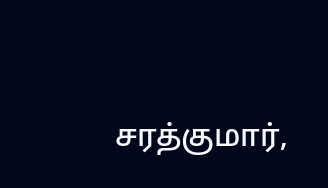சரத்குமார்,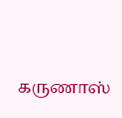கருணாஸ்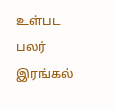உள்பட பலர் இரங்கல்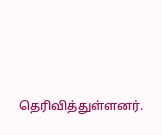தெரிவித்துள்ளனர்.